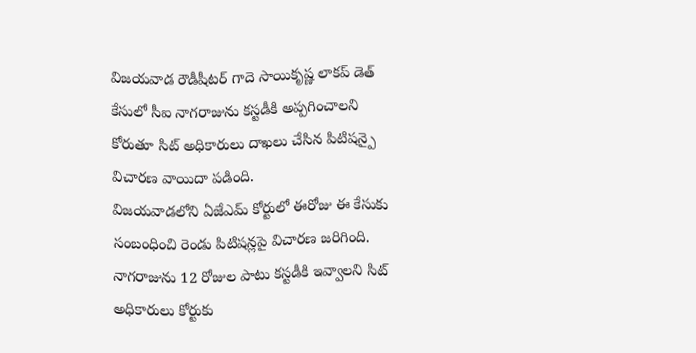విజయవాడ రౌడీషీటర్ గాదె సాయికృష్ణ లాకప్ డెత్ కేసులో సీఐ నాగరాజును కస్టడీకి అప్పగించాలని కోరుతూ సిట్ అధికారులు దాఖలు చేసిన పిటిషన్పై విచారణ వాయిదా పడింది.
విజయవాడలోని ఏజేఎమ్ కోర్టులో ఈరోజు ఈ కేసుకు సంబంధించి రెండు పిటిషన్లపై విచారణ జరిగింది. నాగరాజును 12 రోజుల పాటు కస్టడీకి ఇవ్వాలని సిట్ అధికారులు కోర్టుకు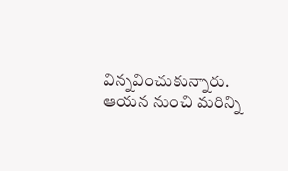విన్నవించుకున్నారు. ఆయన నుంచి మరిన్ని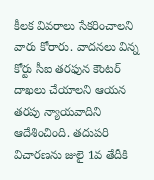కీలక వివరాలు సేకరించాలని వారు కోరారు. వాదనలు విన్న కోర్టు సీఐ తరఫున కౌంటర్ దాఖలు చేయాలని ఆయన తరపు న్యాయవాదిని ఆదేశించింది. తదుపరి విచారణను జులై 1వ తేదీకి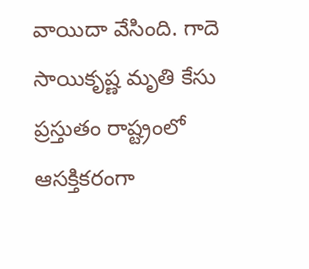వాయిదా వేసింది. గాదె సాయికృష్ణ మృతి కేసు ప్రస్తుతం రాష్ట్రంలో ఆసక్తికరంగా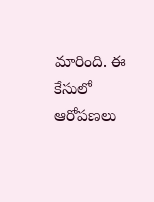మారింది. ఈ కేసులో ఆరోపణలు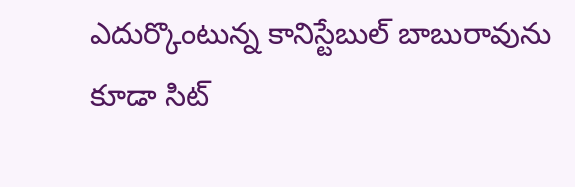ఎదుర్కొంటున్న కానిస్టేబుల్ బాబురావును కూడా సిట్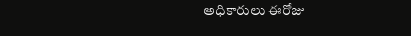అధికారులు ఈరోజు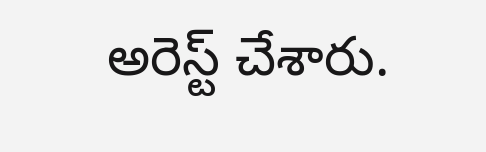అరెస్ట్ చేశారు.